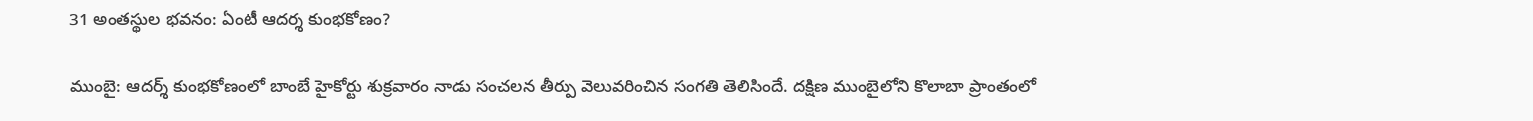31 అంతస్థుల భవనం: ఏంటీ ఆదర్శ కుంభకోణం?

ముంబై: ఆదర్శ్‌ కుంభకోణంలో బాంబే హైకోర్టు శుక్రవారం నాడు సంచలన తీర్పు వెలువరించిన సంగతి తెలిసిందే. దక్షిణ ముంబైలోని కొలాబా ప్రాంతంలో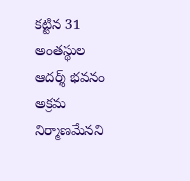కట్టిన 31 అంతస్థుల ఆదర్శ్‌ భవనం అక్రమ నిర్మాణమేనని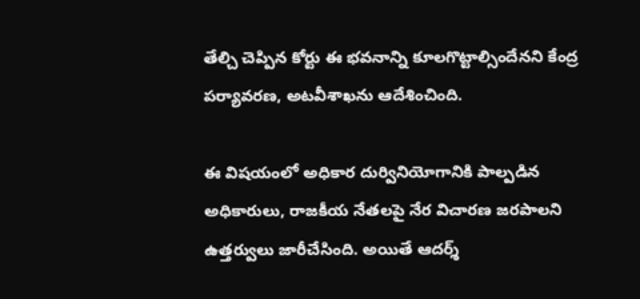తేల్చి చెప్పిన కోర్టు ఈ భవనాన్ని కూలగొట్టాల్సిందేనని కేంద్ర పర్యావరణ, అటవీశాఖను ఆదేశించింది.

ఈ విషయంలో అధికార దుర్వినియోగానికి పాల్పడిన అధికారులు, రాజకీయ నేతలపై నేర విచారణ జరపాలని ఉత్తర్వులు జారీచేసింది. అయితే ఆదర్శ్‌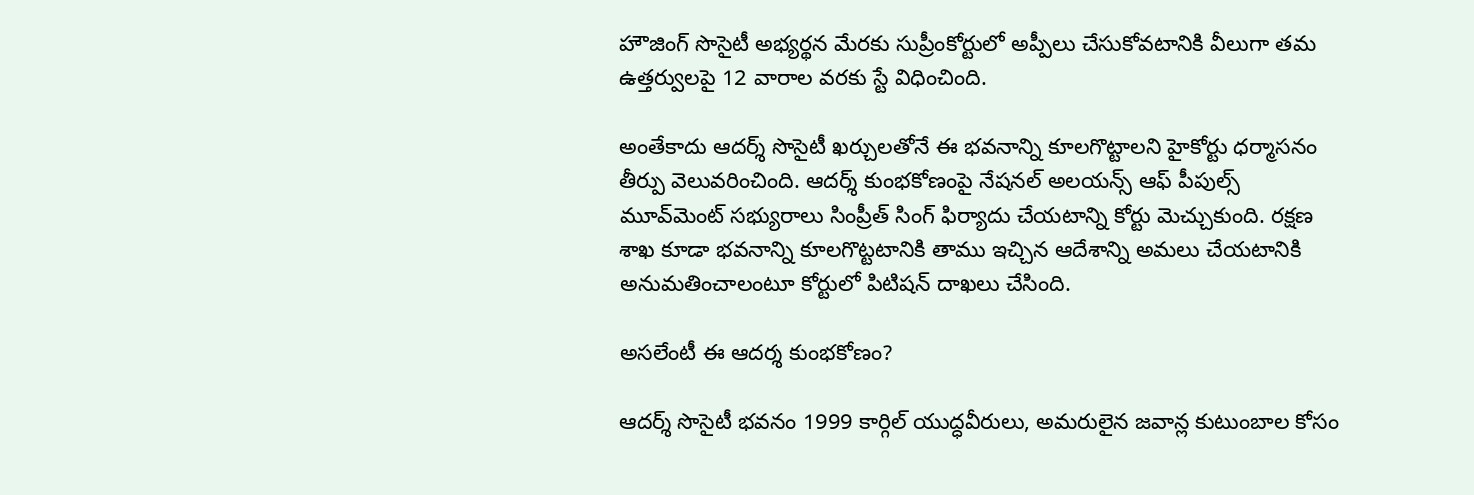హౌజింగ్‌ సొసైటీ అభ్యర్థన మేరకు సుప్రీంకోర్టులో అప్పీలు చేసుకోవటానికి వీలుగా తమ ఉత్తర్వులపై 12 వారాల వరకు స్టే విధించింది.

అంతేకాదు ఆదర్శ్‌ సొసైటీ ఖర్చులతోనే ఈ భవనాన్ని కూలగొట్టాలని హైకోర్టు ధర్మాసనం తీర్పు వెలువరించింది. ఆదర్శ్‌ కుంభకోణంపై నేషనల్‌ అలయన్స్‌ ఆఫ్‌ పీపుల్స్‌ మూవ్‌మెంట్‌ సభ్యురాలు సింప్రీత్‌ సింగ్‌ ఫిర్యాదు చేయటాన్ని కోర్టు మెచ్చుకుంది. రక్షణ శాఖ కూడా భవనాన్ని కూలగొట్టటానికి తాము ఇచ్చిన ఆదేశాన్ని అమలు చేయటానికి అనుమతించాలంటూ కోర్టులో పిటిషన్‌ దాఖలు చేసింది.

అసలేంటీ ఈ ఆదర్శ కుంభకోణం?

ఆదర్శ్‌ సొసైటీ భవనం 1999 కార్గిల్‌ యుద్ధవీరులు, అమరులైన జవాన్ల కుటుంబాల కోసం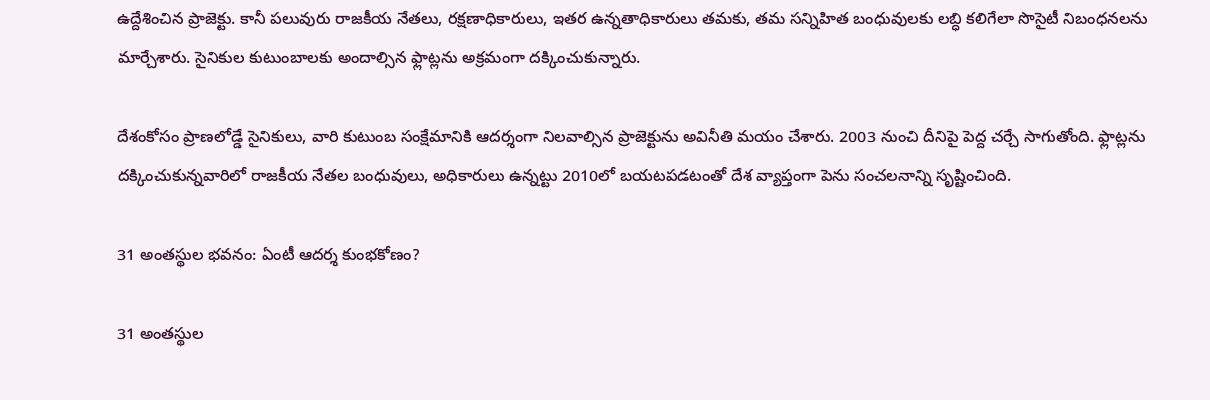ఉద్దేశించిన ప్రాజెక్టు. కానీ పలువురు రాజకీయ నేతలు, రక్షణాధికారులు, ఇతర ఉన్నతాధికారులు తమకు, తమ సన్నిహిత బంధువులకు లబ్ధి కలిగేలా సొసైటీ నిబంధనలను మార్చేశారు. సైనికుల కుటుంబాలకు అందాల్సిన ఫ్లాట్లను అక్రమంగా దక్కించుకున్నారు.

దేశంకోసం ప్రాణలోడ్డే సైనికులు, వారి కుటుంబ సంక్షేమానికి ఆదర్శంగా నిలవాల్సిన ప్రాజెక్టును అవినీతి మయం చేశారు. 2003 నుంచి దీనిపై పెద్ద చర్చే సాగుతోంది. ఫ్లాట్లను దక్కించుకున్నవారిలో రాజకీయ నేతల బంధువులు, అధికారులు ఉన్నట్టు 2010లో బయటపడటంతో దేశ వ్యాప్తంగా పెను సంచలనాన్ని సృష్టించింది.

31 అంతస్థుల భవనం: ఏంటీ ఆదర్శ కుంభకోణం?

31 అంతస్థుల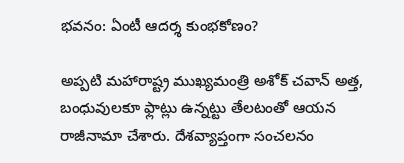భవనం: ఏంటీ ఆదర్శ కుంభకోణం?

అప్పటి మహారాష్ట్ర ముఖ్యమంత్రి అశోక్‌ చవాన్‌ అత్త, బంధువులకూ ఫ్లాట్లు ఉన్నట్టు తేలటంతో ఆయన రాజీనామా చేశారు. దేశవ్యాప్తంగా సంచలనం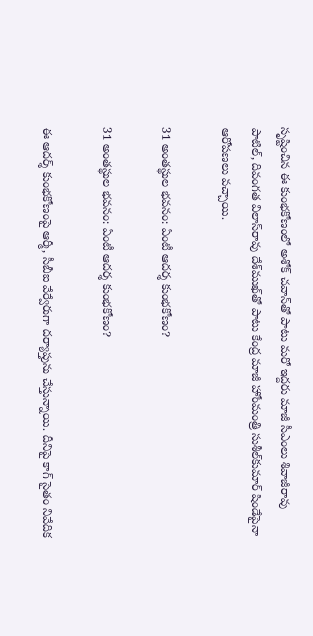సృష్టించిన ఈ కుంభకోణంలో అశోక్‌ చవాన్‌తో పాటు మరో ఇద్దరు మాజీ సీఎంలు శివాజీరావు పాటిల్‌, దివంగత విలాస్‌రావు దేశ్‌ముఖ్‌తో పాటు కేంద్ర మాజీ హోంమంత్రి సుశీల్‌కుమార్‌ షిండేపైనా ఆరోపణలు వచ్చాయి.

31 అంతస్థుల భవనం: ఏంటీ ఆదర్శ కుంభకోణం?

31 అంతస్థుల భవనం: ఏంటీ ఆదర్శ కుంభకోణం?

ఈ ఆదర్శ్ కుంభకోణంపై ఆర్మీ, సీబీఐ వేర్వేరుగా దర్యాప్తును చేస్తున్నాయి. దీనిపై కాగ్‌ సైతం నివేదిక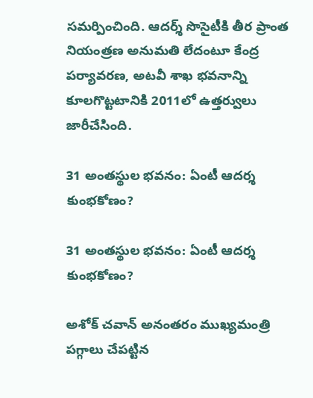సమర్పించింది. ఆదర్శ్‌ సొసైటీకి తీర ప్రాంత నియంత్రణ అనుమతి లేదంటూ కేంద్ర పర్యావరణ, అటవీ శాఖ భవనాన్ని కూలగొట్టటానికి 2011లో ఉత్తర్వులు జారీచేసింది.

31 అంతస్థుల భవనం: ఏంటీ ఆదర్శ కుంభకోణం?

31 అంతస్థుల భవనం: ఏంటీ ఆదర్శ కుంభకోణం?

అశోక్‌ చవాన్‌ అనంతరం ముఖ్యమంత్రి పగ్గాలు చేపట్టిన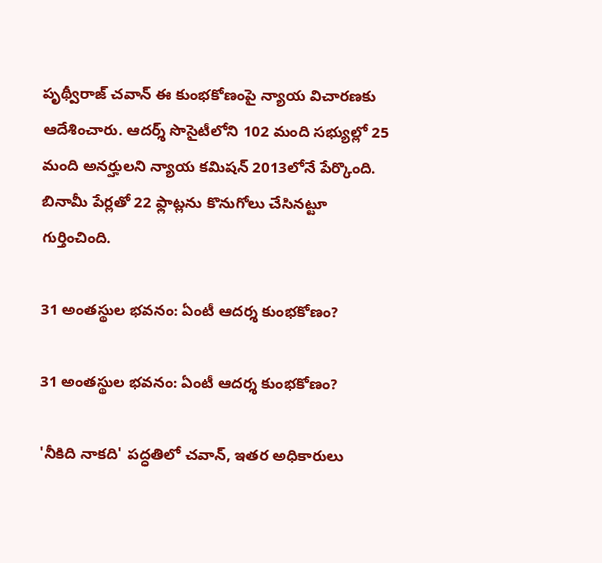పృథ్వీరాజ్‌ చవాన్‌ ఈ కుంభకోణంపై న్యాయ విచారణకు ఆదేశించారు. ఆదర్శ్‌ సొసైటీలోని 102 మంది సభ్యుల్లో 25 మంది అనర్హులని న్యాయ కమిషన్‌ 2013లోనే పేర్కొంది. బినామీ పేర్లతో 22 ఫ్లాట్లను కొనుగోలు చేసినట్టూ గుర్తించింది.

31 అంతస్థుల భవనం: ఏంటీ ఆదర్శ కుంభకోణం?

31 అంతస్థుల భవనం: ఏంటీ ఆదర్శ కుంభకోణం?

'నీకిది నాకది' పద్ధతిలో చవాన్‌, ఇతర అధికారులు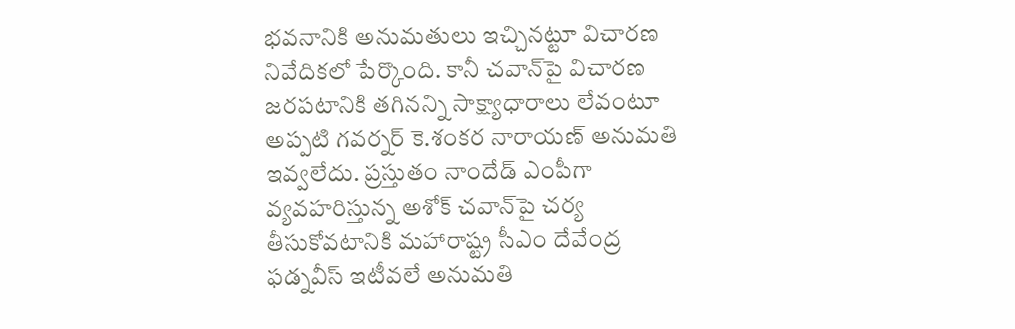భవనానికి అనుమతులు ఇచ్చినట్టూ విచారణ నివేదికలో పేర్కొంది. కానీ చవాన్‌పై విచారణ జరపటానికి తగినన్ని సాక్ష్యాధారాలు లేవంటూ అప్పటి గవర్నర్‌ కె.శంకర నారాయణ్‌ అనుమతి ఇవ్వలేదు. ప్రస్తుతం నాందేడ్‌ ఎంపీగా వ్యవహరిస్తున్న అశోక్‌ చవాన్‌పై చర్య తీసుకోవటానికి మహారాష్ట్ర సీఎం దేవేంద్ర ఫడ్నవీస్ ఇటీవలే అనుమతి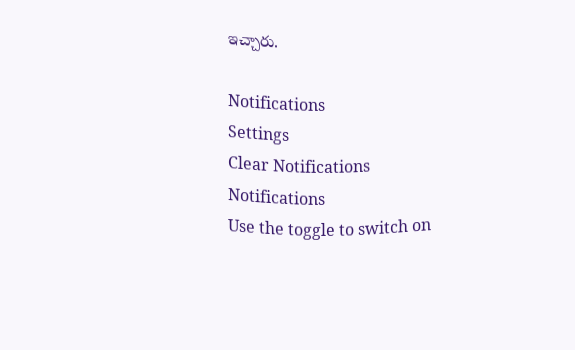ఇచ్చారు.

Notifications
Settings
Clear Notifications
Notifications
Use the toggle to switch on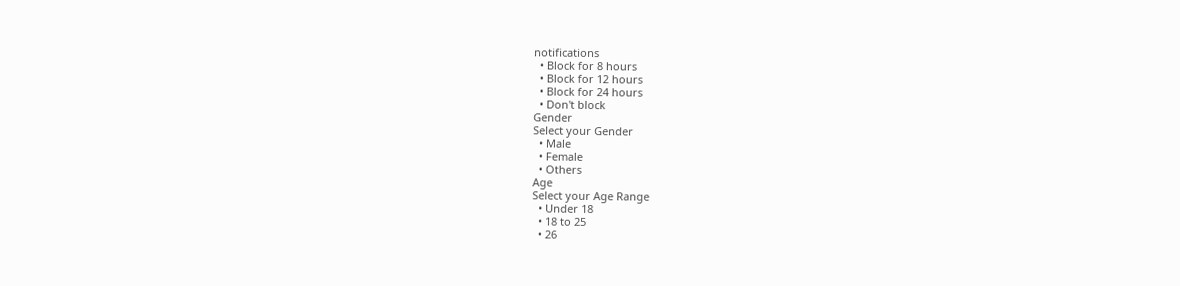notifications
  • Block for 8 hours
  • Block for 12 hours
  • Block for 24 hours
  • Don't block
Gender
Select your Gender
  • Male
  • Female
  • Others
Age
Select your Age Range
  • Under 18
  • 18 to 25
  • 26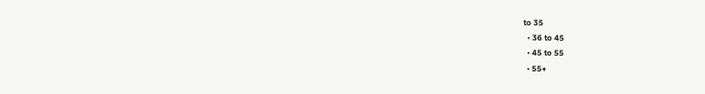to 35
  • 36 to 45
  • 45 to 55
  • 55+